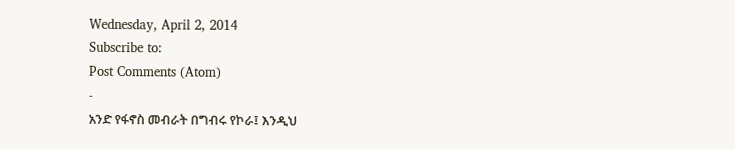Wednesday, April 2, 2014
Subscribe to:
Post Comments (Atom)
-
አንድ የፋኖስ መብራት በግብሩ የኮራ፤ እንዲህ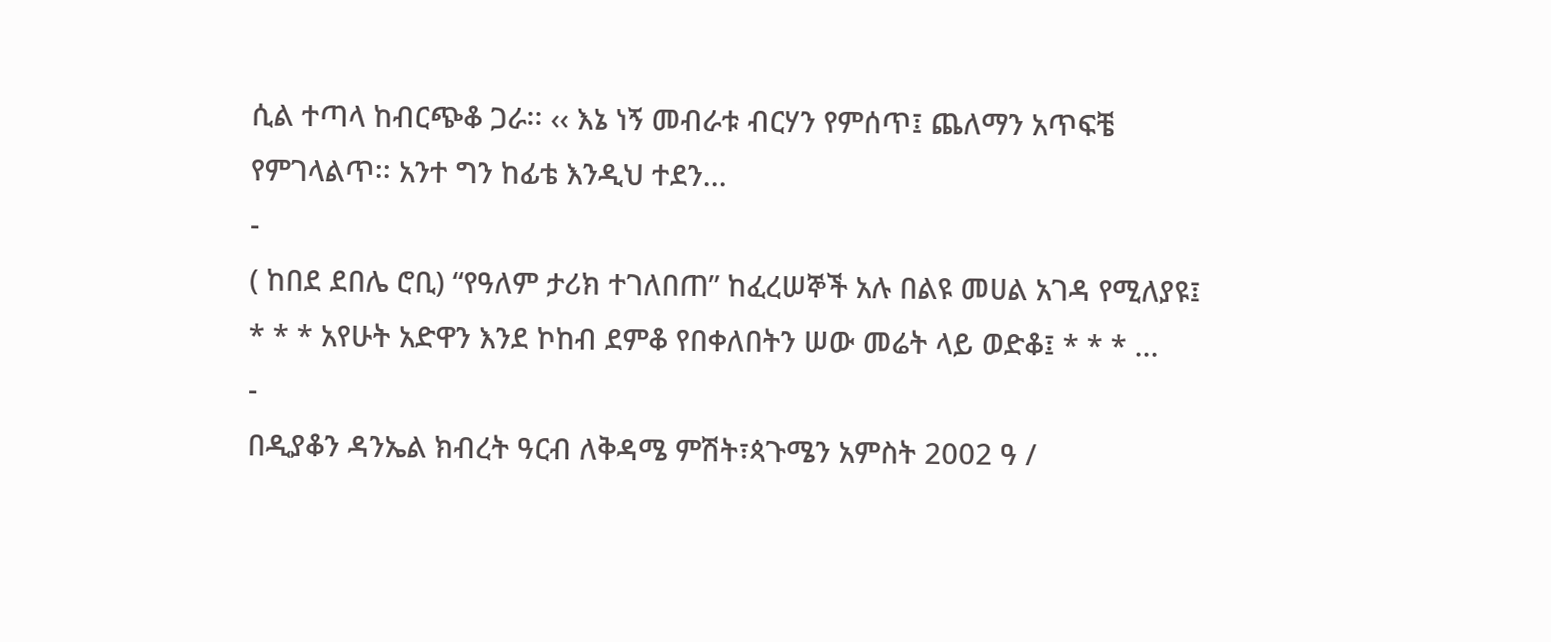ሲል ተጣላ ከብርጭቆ ጋራ፡፡ ‹‹ እኔ ነኝ መብራቱ ብርሃን የምሰጥ፤ ጨለማን አጥፍቼ የምገላልጥ፡፡ አንተ ግን ከፊቴ እንዲህ ተደን...
-
( ከበደ ደበሌ ሮቢ) “የዓለም ታሪክ ተገለበጠ” ከፈረሠኞች አሉ በልዩ መሀል አገዳ የሚለያዩ፤ * * * አየሁት አድዋን እንደ ኮከብ ደምቆ የበቀለበትን ሠው መሬት ላይ ወድቆ፤ * * * ...
-
በዲያቆን ዳንኤል ክብረት ዓርብ ለቅዳሜ ምሽት፣ጳጉሜን አምስት 2002 ዓ /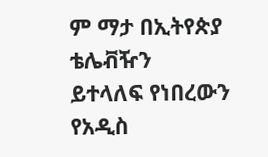ም ማታ በኢትየጵያ ቴሌቭዥን ይተላለፍ የነበረውን የአዲስ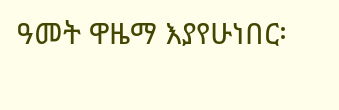ዓመት ዋዜማ እያየሁነበር፡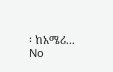፡ ከአሜሪ...
No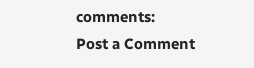comments:
Post a Comment